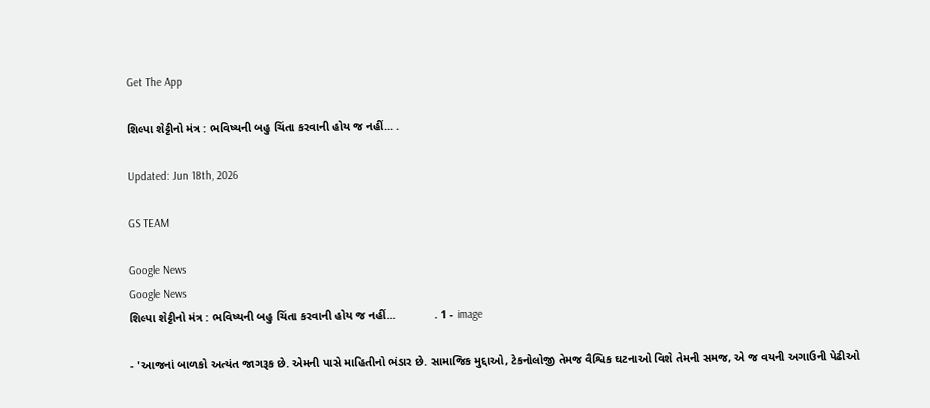Get The App

શિલ્પા શેટ્ટીનો મંત્ર : ભવિષ્યની બહુ ચિંતા કરવાની હોય જ નહીં... .

Updated: Jun 18th, 2026

GS TEAM

Google News
Google News
શિલ્પા શેટ્ટીનો મંત્ર : ભવિષ્યની બહુ ચિંતા કરવાની હોય જ નહીં...            . 1 - image

- 'આજનાં બાળકો અત્યંત જાગરૂક છે. એમની પાસે માહિતીનો ભંડાર છે. સામાજિક મુદ્દાઓ, ટેકનોલોજી તેમજ વૈશ્વિક ઘટનાઓ વિશે તેમની સમજ, એ જ વયની અગાઉની પેઢીઓ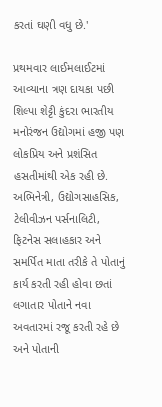કરતાં ઘણી વધુ છે.'

પ્રથમવાર લાઈમલાઈટમાં આવ્યાના ત્રણ દાયકા પછી શિલ્પા શેટ્ટી કુંદરા ભારતીય મનોરંજન ઉદ્યોગમાં હજી પણ લોકપ્રિય અને પ્રશંસિત હસતીમાંથી એક રહી છે. અભિનેત્રી, ઉદ્યોગસાહસિક, ટેલીવીઝન પર્સનાલિટી, ફિટનેસ સલાહકાર અને સમર્પિત માતા તરીકે તે પોતાનું કાર્ય કરતી રહી હોવા છતાં લગાતાર પોતાને નવા અવતારમાં રજૂ કરતી રહે છે અને પોતાની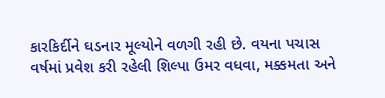કારકિર્દીને ઘડનાર મૂલ્યોને વળગી રહી છે. વયના પચાસ વર્ષમાં પ્રવેશ કરી રહેલી શિલ્પા ઉમર વધવા, મક્કમતા અને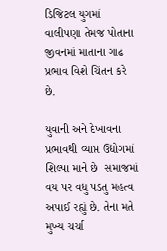ડિજિટલ યુગમાં વાલીપણા તેમજ પોતાના જીવનમાં માતાના ગાઢ પ્રભાવ વિશે ચિંતન કરે છે.

યુવાની અને દેખાવના પ્રભાવથી વ્યાપ્ત ઉદ્યોગમાં શિલ્પા માને છે  સમાજમાં વય પર વધુ પડતુ મહત્વ અપાઈ રહ્યું છે. તેના મતે મુખ્ય ચર્ચા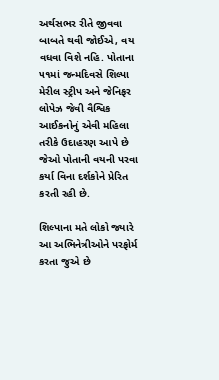અર્થસભર રીતે જીવવા બાબતે થવી જોઈએ, વય વધવા વિશે નહિ. પોતાના ૫૧માં જન્મદિવસે શિલ્પા મેરીલ સ્ટ્રીપ અને જેનિફર લોપેઝ જેવી વૈશ્વિક આઈકનોનું એવી મહિલા તરીકે ઉદાહરણ આપે છે જેઓ પોતાની વયની પરવા કર્યા વિના દર્શકોને પ્રેરિત કરતી રહી છે.

શિલ્પાના મતે લોકો જ્યારે આ અભિનેત્રીઓને પરફોર્મ કરતા જુએ છે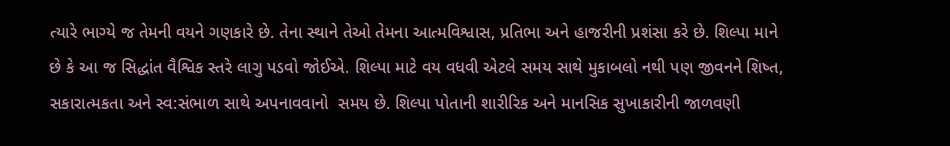ત્યારે ભાગ્યે જ તેમની વયને ગણકારે છે. તેના સ્થાને તેઓ તેમના આત્મવિશ્વાસ, પ્રતિભા અને હાજરીની પ્રશંસા કરે છે. શિલ્પા માને છે કે આ જ સિદ્ધાંત વૈશ્વિક સ્તરે લાગુ પડવો જોઈએ. શિલ્પા માટે વય વધવી એટલે સમય સાથે મુકાબલો નથી પણ જીવનને શિષ્ત, સકારાત્મકતા અને સ્વ:સંભાળ સાથે અપનાવવાનો  સમય છે. શિલ્પા પોતાની શારીરિક અને માનસિક સુખાકારીની જાળવણી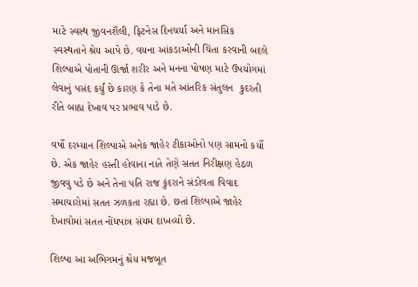માટે સ્વસ્થ જીવનશૈલી, ફિટનેસ દિનચર્યા અને માનસિક સ્વસ્થતાને શ્રેય આપે છે. વયના આંકડાઓની ચિંતા કરવાની બદલે શિલ્પાએ પોતાની ઊર્જા શરીર અને મનના પોષણ માટે ઉપયોગમાં લેવાનું પસંદ કર્યું છે કારણ કે તેના મતે આંતરિક સંતુલન  કુદરતી રીતે બાહ્ય દેખાવ પર પ્રભાવ પાડે છે.

વર્ષો દરમ્યાન શિલ્પાએ અનેક જાહેર ટીકાઓનો પણ સામનો કર્યો છે. એક જાહેર હસ્તી હોવાના નાતે તેણે સતત નિરીક્ષણ હેઠળ જીવવુ પડે છે અને તેના પતિ રાજ કુંદરાને સંડોવતા વિવાદ સમાચારોમાં સતત ઝળકતા રહ્યા છે. છતાં શિલ્પાએ જાહેર દેખાવોમાં સતત નોંધપાત્ર સંયમ દાખવ્યો છે.

શિલ્પા આ અભિગમનું શ્રેય મજબૂત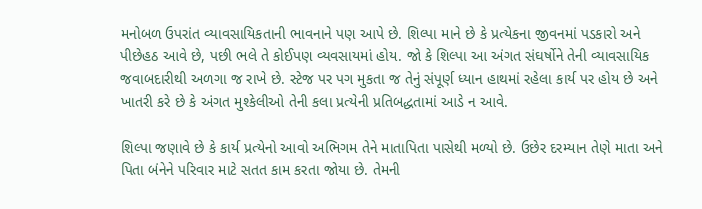મનોબળ ઉપરાંત વ્યાવસાયિકતાની ભાવનાને પણ આપે છે. શિલ્પા માને છે કે પ્રત્યેકના જીવનમાં પડકારો અને પીછેહઠ આવે છે, પછી ભલે તે કોઈપણ વ્યવસાયમાં હોય. જો કે શિલ્પા આ અંગત સંઘર્ષોને તેની વ્યાવસાયિક જવાબદારીથી અળગા જ રાખે છે. સ્ટેજ પર પગ મુકતા જ તેનું સંપૂર્ણ ધ્યાન હાથમાં રહેલા કાર્ય પર હોય છે અને ખાતરી કરે છે કે અંગત મુશ્કેલીઓ તેની કલા પ્રત્યેની પ્રતિબદ્ધતામાં આડે ન આવે.

શિલ્પા જણાવે છે કે કાર્ય પ્રત્યેનો આવો અભિગમ તેને માતાપિતા પાસેથી મળ્યો છે. ઉછેર દરમ્યાન તેણે માતા અને પિતા બંનેને પરિવાર માટે સતત કામ કરતા જોયા છે. તેમની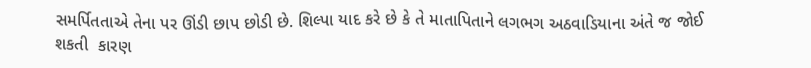સમર્પિતતાએ તેના પર ઊંડી છાપ છોડી છે. શિલ્પા યાદ કરે છે કે તે માતાપિતાને લગભગ અઠવાડિયાના અંતે જ જોઈ શકતી  કારણ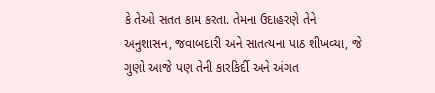કે તેઓ સતત કામ કરતા. તેમના ઉદાહરણે તેને અનુશાસન, જવાબદારી અને સાતત્યના પાઠ શીખવ્યા, જે ગુણો આજે પણ તેની કારકિર્દી અને અંગત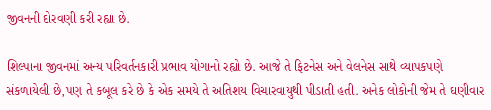જીવનની દોરવણી કરી રહ્યા છે.

શિલ્પાના જીવનમાં અન્ય પરિવર્તનકારી પ્રભાવ યોગાનો રહ્યો છે. આજે તે ફિટનેસ અને વેલનેસ સાથે વ્યાપકપણે સંકળાયેલી છે,પણ તે કબૂલ કરે છે કે એક સમયે તે અતિશય વિચારવાયુથી પીડાતી હતી. અનેક લોકોની જેમ તે ઘણીવાર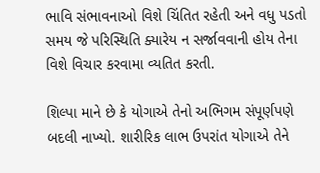ભાવિ સંભાવનાઓ વિશે ચિંતિત રહેતી અને વધુ પડતો સમય જે પરિસ્થિતિ ક્યારેય ન સર્જાવવાની હોય તેના વિશે વિચાર કરવામા વ્યતિત કરતી.

શિલ્પા માને છે કે યોગાએ તેનો અભિગમ સંપૂર્ણપણે બદલી નાખ્યો. શારીરિક લાભ ઉપરાંત યોગાએ તેને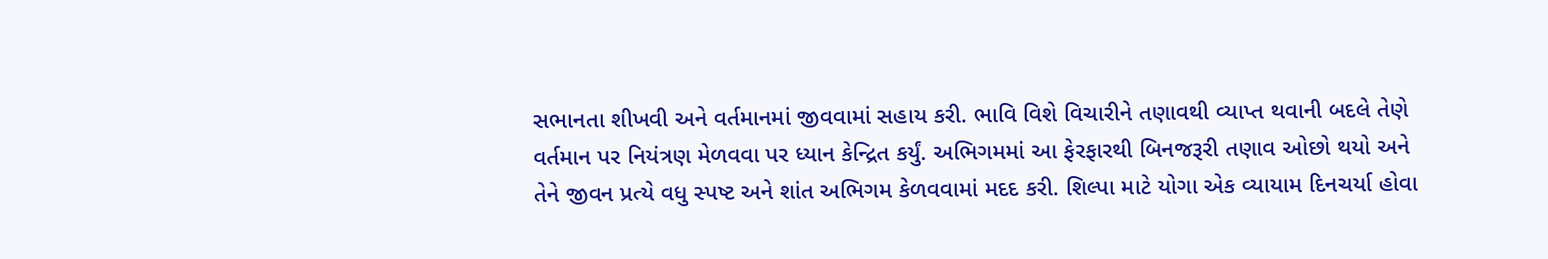સભાનતા શીખવી અને વર્તમાનમાં જીવવામાં સહાય કરી. ભાવિ વિશે વિચારીને તણાવથી વ્યાપ્ત થવાની બદલે તેણે વર્તમાન પર નિયંત્રણ મેળવવા પર ધ્યાન કેન્દ્રિત કર્યું. અભિગમમાં આ ફેરફારથી બિનજરૂરી તણાવ ઓછો થયો અને તેને જીવન પ્રત્યે વધુ સ્પષ્ટ અને શાંત અભિગમ કેળવવામાં મદદ કરી. શિલ્પા માટે યોગા એક વ્યાયામ દિનચર્યા હોવા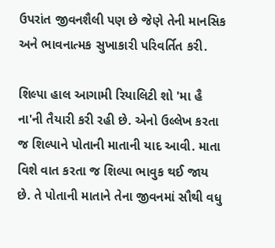ઉપરાંત જીવનશૈલી પણ છે જેણે તેની માનસિક અને ભાવનાત્મક સુખાકારી પરિવર્તિત કરી.

શિલ્પા હાલ આગામી રિયાલિટી શો 'મા હૈ ના'ની તૈયારી કરી રહી છે. એનો ઉલ્લેખ કરતા જ શિલ્પાને પોતાની માતાની યાદ આવી. માતા વિશે વાત કરતા જ શિલ્પા ભાવુક થઈ જાય છે. તે પોતાની માતાને તેના જીવનમાં સૌથી વધુ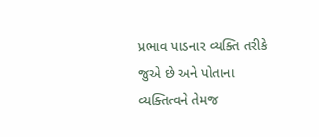પ્રભાવ પાડનાર વ્યક્તિ તરીકે જુએ છે અને પોતાના વ્યક્તિત્વને તેમજ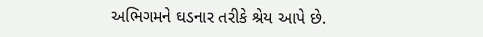અભિગમને ઘડનાર તરીકે શ્રેય આપે છે.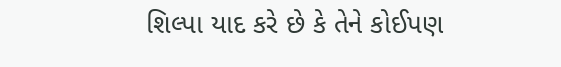શિલ્પા યાદ કરે છે કે તેને કોઈપણ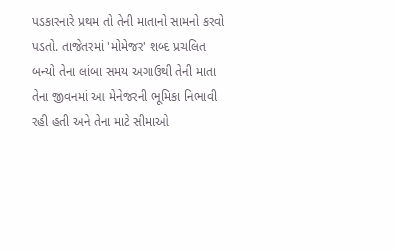પડકારનારે પ્રથમ તો તેની માતાનો સામનો કરવો પડતો. તાજેતરમાં 'મોમેજર' શબ્દ પ્રચલિત બન્યો તેના લાંબા સમય અગાઉથી તેની માતા તેના જીવનમાં આ મેનેજરની ભૂમિકા નિભાવી રહી હતી અને તેના માટે સીમાઓ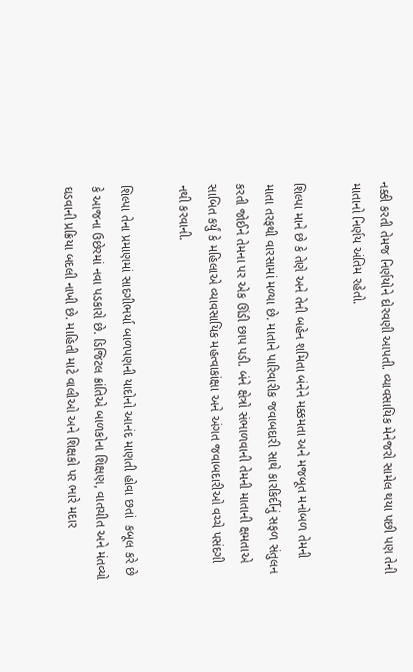નક્કી કરતી તેમજ નિર્ણયોને દોરવણી આપતી. વ્યાવસાયિક મેનેજરો સામેલ થયા પછી પણ તેની માતાનો નિર્ણય અંતિમ રહેતો.

શિલ્પા માને છે કે તેણે અને તેની બહેન શમિતા બંનેને મક્કમતા અને મજબૂત મનોબળ તેમની માતા તરફથી વારસામાં મળ્યા છે. માતાને પારિવારીક જવાબદારી સાથે કારકિર્દીનું સફળ સંતુલન કરતી જોઈને તેમના પર એક ઊંડી છાપ પડી. બંને ક્ષેત્રો સંભાળવાની તેમની માતાની ક્ષમતાએ સાબિત કર્યું કે મહિલાએ વ્યાવસાયિક મહત્વાકાંક્ષા અને અંગત જવાબદારીઓ વચ્ચે પસંદગી નથી કરવાની.

શિલ્પા તેના પ્રમાણમાં સાદગીભર્યા બાળપણની યાદોનો આનંદ માણતી હોવા છતાં  કબૂલ કરે છે કે આજના ઉછેરમાં નવા પડકારો છે. ડિજિટલ ક્રાંતિએ બાળકોના શિક્ષણ, વાતચીત અને મંતવ્યો ઘડવાની પ્રક્રિયા બદલી નાખી છે. માહિતી માટે વાલીઓ અને શિક્ષકો પર ભારે મદાર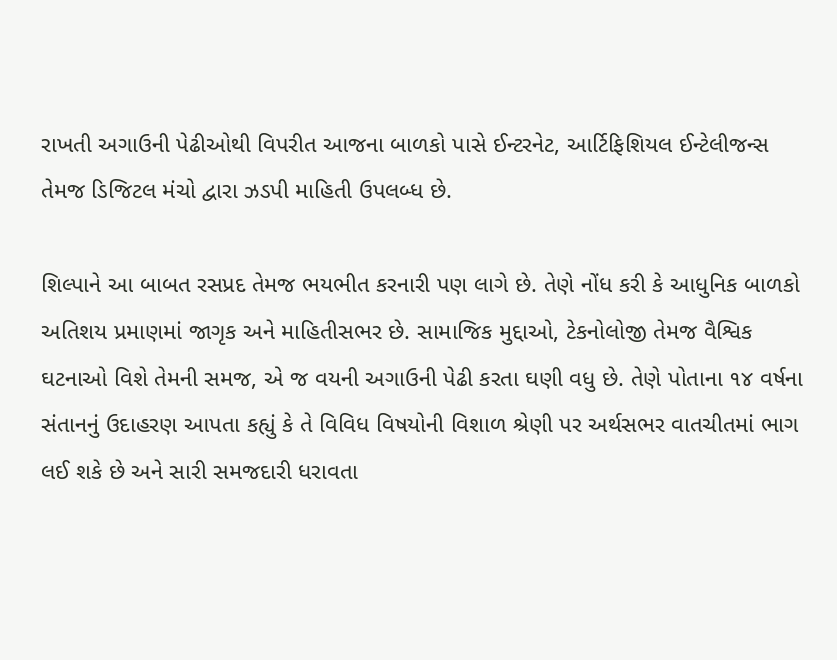રાખતી અગાઉની પેઢીઓથી વિપરીત આજના બાળકો પાસે ઈન્ટરનેટ, આર્ટિફિશિયલ ઈન્ટેલીજન્સ તેમજ ડિજિટલ મંચો દ્વારા ઝડપી માહિતી ઉપલબ્ધ છે.

શિલ્પાને આ બાબત રસપ્રદ તેમજ ભયભીત કરનારી પણ લાગે છે. તેણે નોંધ કરી કે આધુનિક બાળકો અતિશય પ્રમાણમાં જાગૃક અને માહિતીસભર છે. સામાજિક મુદ્દાઓ, ટેકનોલોજી તેમજ વૈશ્વિક ઘટનાઓ વિશે તેમની સમજ, એ જ વયની અગાઉની પેઢી કરતા ઘણી વધુ છે. તેણે પોતાના ૧૪ વર્ષના સંતાનનું ઉદાહરણ આપતા કહ્યું કે તે વિવિધ વિષયોની વિશાળ શ્રેણી પર અર્થસભર વાતચીતમાં ભાગ લઈ શકે છે અને સારી સમજદારી ધરાવતા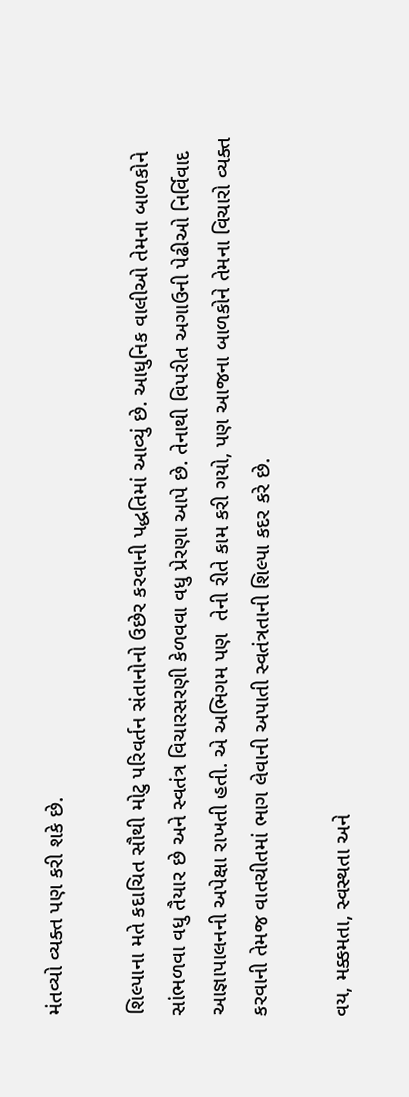મંતવ્યો વ્યક્ત પણ કરી શકે છે.

શિલ્પાના મતે કદાચિત સૌથી મોટુ પરિવર્તન સંતાનોનો ઉછેર કરવાની પદ્ધતિમાં આવ્યું છે. આધુનિક વાલીઓ તેમના બાળકોને સાંભળવા વધુ તૈયાર છે અને સ્વતંત્ર વિચારસરણી કેળવવા વધુ પ્રેરણા આપે છે. તેનાથી વિપરીત અગાઉની પેઢીઓ નિર્વિવાદ આજ્ઞાપાલનની અપેક્ષા રાખતી હતી. એ અભિગમ પણ  તેની રીતે કામ કરી ગયો, પણ આજના બાળકોને તેમના વિચારો વ્યક્ત કરવાની તેમજ વાતચીતમાં ભાગ લેવાની અપાતી સ્વતંત્રતાની શિલ્પા કદર કરે છે.

વય, મક્કમતા, સ્વસ્થતા અને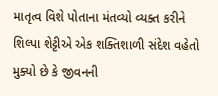માતૃત્વ વિશે પોતાના મંતવ્યો વ્યક્ત કરીને શિલ્પા શેટ્ટીએ એક શક્તિશાળી સંદેશ વહેતો મુક્યો છે કે જીવનની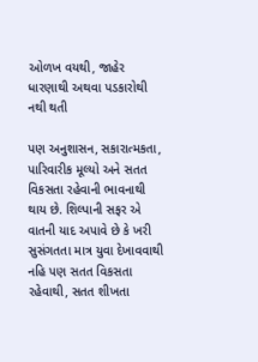ઓળખ વયથી, જાહેર ધારણાથી અથવા પડકારોથી નથી થતી

પણ અનુશાસન, સકારાત્મકતા, પારિવારીક મૂલ્યો અને સતત વિકસતા રહેવાની ભાવનાથી થાય છે. શિલ્પાની સફર એ વાતની યાદ અપાવે છે કે ખરી સુસંગતતા માત્ર યુવા દેખાવવાથી નહિ પણ સતત વિકસતા રહેવાથી, સતત શીખતા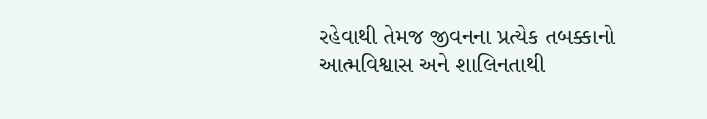રહેવાથી તેમજ જીવનના પ્રત્યેક તબક્કાનો આત્મવિશ્વાસ અને શાલિનતાથી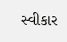સ્વીકાર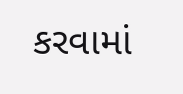કરવામાં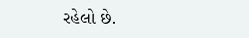રહેલો છે.